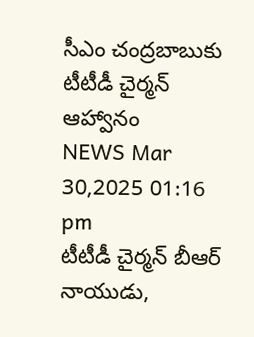సీఎం చంద్రబాబుకు టీటీడీ చైర్మన్ ఆహ్వానం
NEWS Mar 30,2025 01:16 pm
టీటీడీ చైర్మన్ బీఆర్ నాయుడు,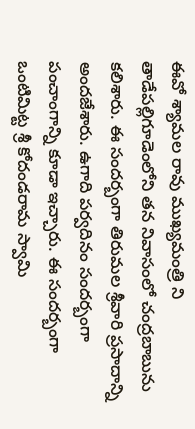ఈవో శ్యామల రావు ముఖ్యమంత్రి ని తాడేపల్లిగూడెంలోని తన నివాసంలో చంద్రబాబును కలిశారు. ఈ సందర్బంగా తిరుమల శ్రీవారి ప్రసాదాన్ని అందజేశారు. ఉగాది పర్వదినం సందర్బంగా పంచాంగాన్ని కూడా ఇచ్చారు. ఈ సందర్బంగా ఒంటిమిట్ట శ్రీ కోదండరామ స్వామి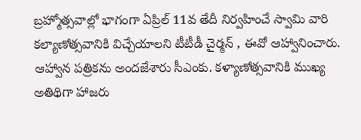బ్రహ్మోత్సవాల్లో భాగంగా ఏప్రిల్ 11వ తేదీ నిర్వహించే స్వామి వారి కల్యాణోత్సవానికి విచ్చేయాలని టీటీడీ చైర్మన్ , ఈవో ఆహ్వానించారు. ఆహ్వాన పత్రికను అందజేశారు సీఎంకు. కళ్యాణోత్సవానికి ముఖ్య అతిథిగా హాజరు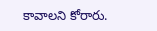కావాలని కోరారు.